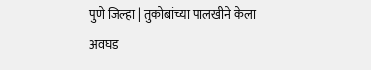पुणे जिल्हा | तुकोबांच्या पालखीने केला अवघड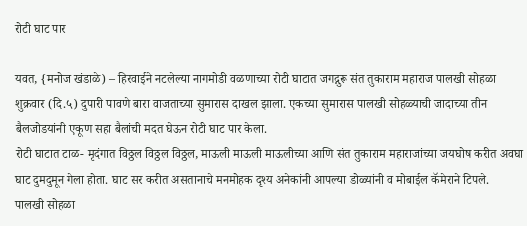रोटी घाट पार

यवत, {मनोज खंडाळे) – हिरवाईने नटलेल्या नागमोडी वळणाच्या रोटी घाटात जगद्गुरू संत तुकाराम महाराज पालखी सोहळा शुक्रवार (दि.५) दुपारी पावणे बारा वाजताच्या सुमारास दाखल झाला. एकच्या सुमारास पालखी सोहळ्याची जादाच्या तीन बैलजोडयांनी एकूण सहा बैलांची मदत घेऊन रोटी घाट पार केला.
रोटी घाटात टाळ- मृदंगात विठ्ठल विठ्ठल विठ्ठल, माऊली माऊली माऊलीच्या आणि संत तुकाराम महाराजांच्या जयघोष करीत अवघा घाट दुमदुमून गेला होता. घाट सर करीत असतानाचे मनमोहक दृश्य अनेकांनी आपल्या डोळ्यांनी व मोबाईल कॅमेराने टिपले.
पालखी सोहळा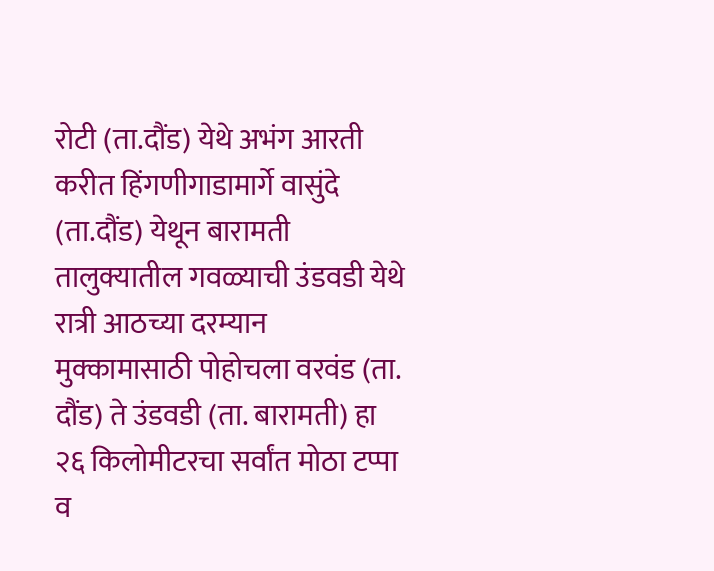रोटी (ता.दौंड) येथे अभंग आरती करीत हिंगणीगाडामार्गे वासुंदे (ता.दौंड) येथून बारामती तालुक्यातील गवळ्याची उंडवडी येथे रात्री आठच्या दरम्यान मुक्कामासाठी पोहोचला वरवंड (ता. दौंड) ते उंडवडी (ता. बारामती) हा २६ किलोमीटरचा सर्वांत मोठा टप्पा व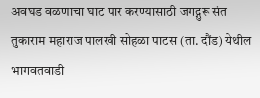अवघड वळणाचा घाट पार करण्यासाठी जगद्गुरू संत तुकाराम महाराज पालखी सोहळा पाटस (ता. दौंड) येथील भागवतवाडी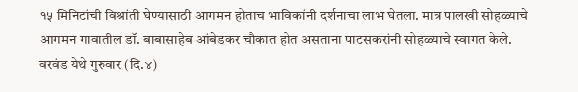१५ मिनिटांची विश्रांती घेण्यासाठी आगमन होताच भाविकांनी दर्शनाचा लाभ घेतला. मात्र पालखी सोहळ्याचे आगमन गावातील डॉ. बाबासाहेब आंबेडकर चौकात होत असताना पाटसकरांनी सोहळ्याचे स्वागत केले.
वरवंड येथे गुरुवार (दि.४)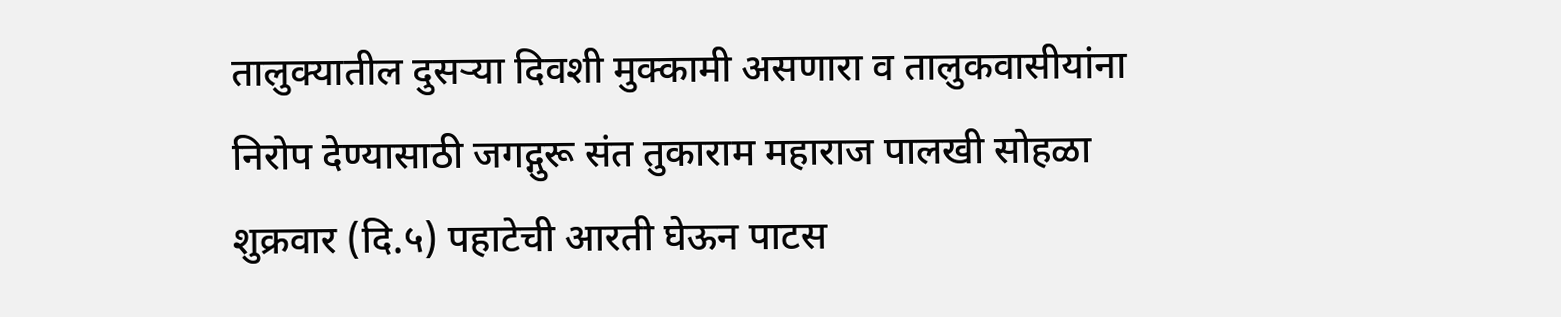तालुक्यातील दुसऱ्या दिवशी मुक्कामी असणारा व तालुकवासीयांना निरोप देण्यासाठी जगद्गुरू संत तुकाराम महाराज पालखी सोहळा शुक्रवार (दि.५) पहाटेची आरती घेऊन पाटस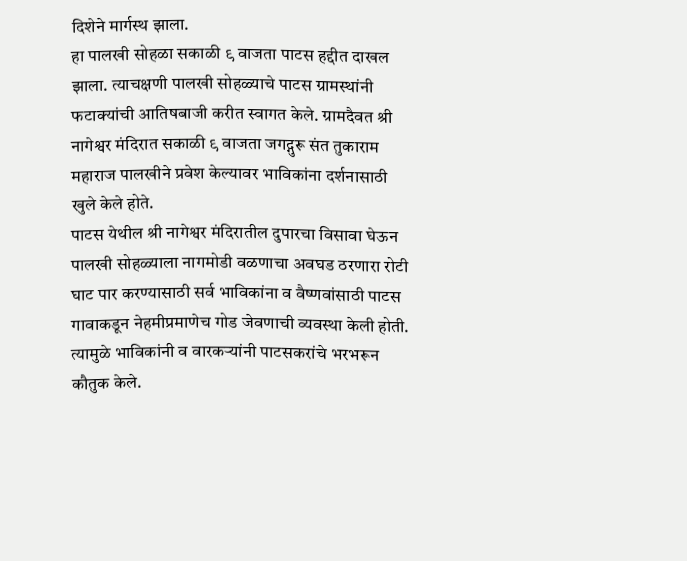दिशेने मार्गस्थ झाला.
हा पालखी सोहळा सकाळी ९ वाजता पाटस हद्दीत दाखल झाला. त्याचक्षणी पालखी सोहळ्याचे पाटस ग्रामस्थांनी फटाक्यांची आतिषबाजी करीत स्वागत केले. ग्रामदैवत श्री नागेश्वर मंदिरात सकाळी ९ वाजता जगद्गुरू संत तुकाराम महाराज पालखीने प्रवेश केल्यावर भाविकांना दर्शनासाठी खुले केले होते.
पाटस येथील श्री नागेश्वर मंदिरातील दुपारचा विसावा घेऊन पालखी सोहळ्याला नागमोडी वळणाचा अवघड ठरणारा रोटी घाट पार करण्यासाठी सर्व भाविकांना व वैष्णवांसाठी पाटस गावाकडून नेहमीप्रमाणेच गोड जेवणाची व्यवस्था केली होती. त्यामुळे भाविकांनी व वारकऱ्यांनी पाटसकरांचे भरभरून कौतुक केले.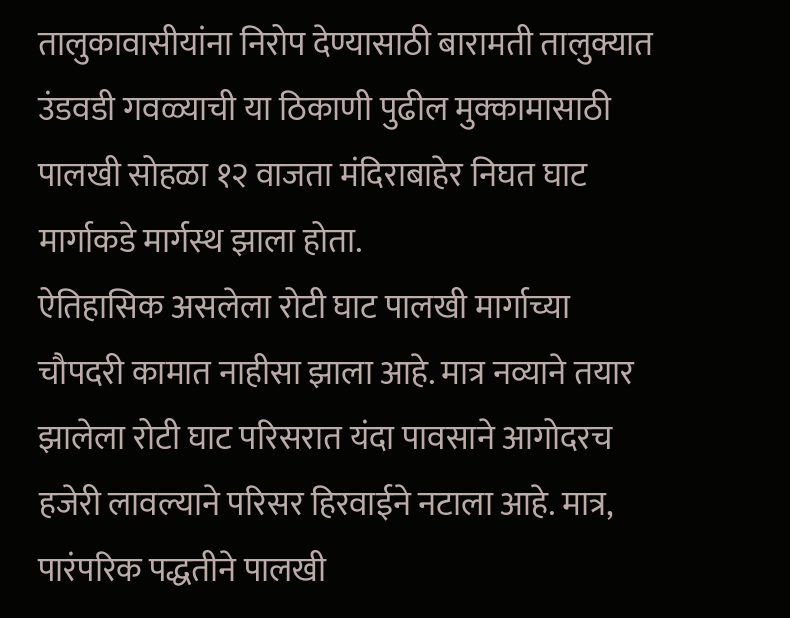तालुकावासीयांना निरोप देण्यासाठी बारामती तालुक्यात उंडवडी गवळ्याची या ठिकाणी पुढील मुक्कामासाठी पालखी सोहळा १२ वाजता मंदिराबाहेर निघत घाट मार्गाकडे मार्गस्थ झाला होता.
ऐतिहासिक असलेला रोटी घाट पालखी मार्गाच्या चौपदरी कामात नाहीसा झाला आहे. मात्र नव्याने तयार झालेला रोटी घाट परिसरात यंदा पावसाने आगोदरच हजेरी लावल्याने परिसर हिरवाईने नटाला आहे. मात्र, पारंपरिक पद्धतीने पालखी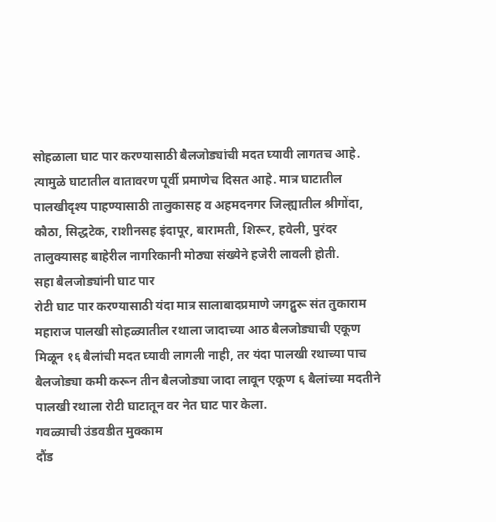सोहळाला घाट पार करण्यासाठी बैलजोड्यांची मदत घ्यावी लागतच आहे.
त्यामुळे घाटातील वातावरण पूर्वी प्रमाणेच दिसत आहे. मात्र घाटातील पालखीदृश्य पाहण्यासाठी तालुकासह व अहमदनगर जिल्ह्यातील श्रीगोंदा, कौठा, सिद्धटेक, राशीनसह इंदापूर, बारामती, शिरूर, हवेली, पुरंदर तालुक्यासह बाहेरील नागरिकानी मोठ्या संख्येने हजेरी लावली होती.
सहा बैलजोड्यांनी घाट पार
रोटी घाट पार करण्यासाठी यंदा मात्र सालाबादप्रमाणे जगद्गुरू संत तुकाराम महाराज पालखी सोहळ्यातील रथाला जादाच्या आठ बैलजोड्याची एकूण मिळून १६ बैलांची मदत घ्यावी लागली नाही, तर यंदा पालखी रथाच्या पाच बैलजोड्या कमी करून तीन बैलजोड्या जादा लावून एकूण ६ बैलांच्या मदतीने पालखी रथाला रोटी घाटातून वर नेत घाट पार केला.
गवळ्याची उंडवडीत मुक्काम
दौंड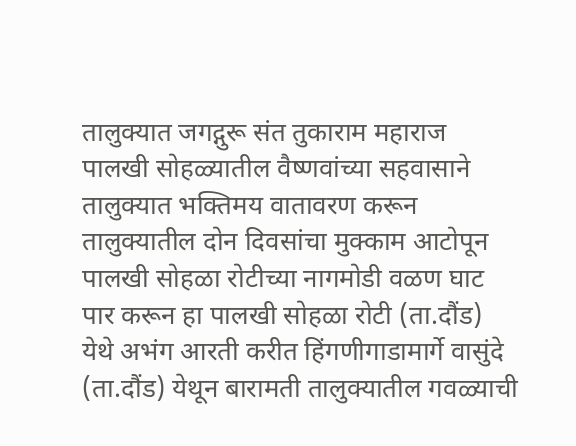तालुक्यात जगद्गुरू संत तुकाराम महाराज पालखी सोहळ्यातील वैष्णवांच्या सहवासाने तालुक्यात भक्तिमय वातावरण करून तालुक्यातील दोन दिवसांचा मुक्काम आटोपून पालखी सोहळा रोटीच्या नागमोडी वळण घाट पार करून हा पालखी सोहळा रोटी (ता.दौंड) येथे अभंग आरती करीत हिंगणीगाडामार्गे वासुंदे (ता.दौंड) येथून बारामती तालुक्यातील गवळ्याची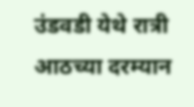उंडवडी येथे रात्री आठच्या दरम्यान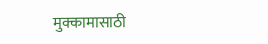मुक्कामासाठी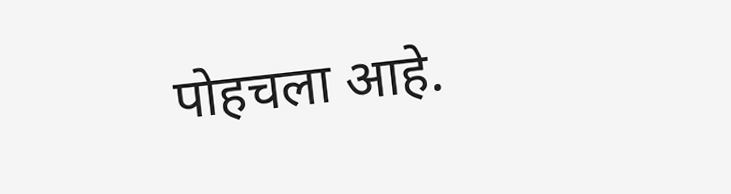पोहचला आहे.